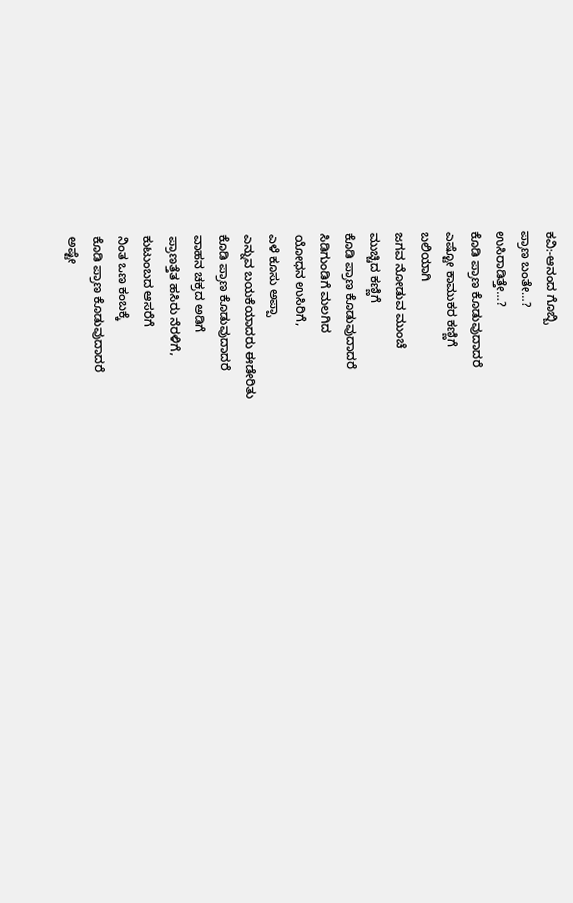ಕವಿ:-ಆನಂದ ಗೊಬ್ಬಿ
ಪ್ರಾಣ ಬಂತೇ…?
ಉಸಿರಾಡಿತ್ತೇ…?
ಕೊಡಿ ಪ್ರಾಣ ಕೊಡುವುದಾದರೆ
ಎಷ್ಟೋ ಕಾಮುಕರ ಕಣ್ಣಿಗೆ
ಬಲಿಯಾಗಿ
ಜಗವ ನೋಡುವ ಮುಂಚೆ
ಮುಚ್ಚಿದ ಕಣ್ಣಿಗೆ
ಕೊಡಿ ಪ್ರಾಣ ಕೊಡುವುದಾದರೆ
ಸಿಡಿಗುಂಡಿಗೆ ಮಲಗಿದ
ಯೋಧನ ಉಸಿರಿಗೆ,
ಎಳೆ ಕೂಸು ಅಪ್ಪಾ
ಎನ್ನುವ ಬಯಕೆಯಾದರು ಈಡೇರಿತು
ಕೊಡಿ ಪ್ರಾಣ ಕೊಡುವುದಾದರೆ
ವಾಹನ ಚಕ್ರದ ಅಡಿಗೆ
ಪ್ರಾಣತ್ತೆತ ಹಸಿರು ನೆರಳಿಗೆ,
ಕುಟುಂಬದ ಆಸರೆಗೆ
ನಿಂತ ಒಣ ಕಂಬಕ್ಕೆ
ಕೊಡಿ ಪ್ರಾಣ ಕೊಡುವುದಾದರೆ
ಅಷ್ಟೇ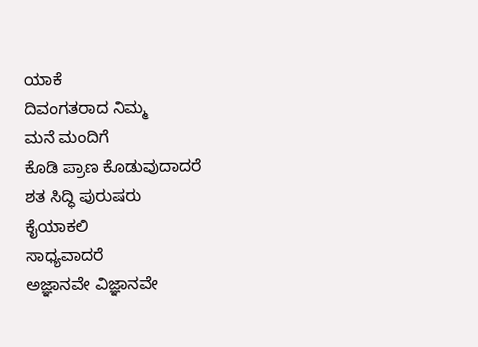ಯಾಕೆ
ದಿವಂಗತರಾದ ನಿಮ್ಮ
ಮನೆ ಮಂದಿಗೆ
ಕೊಡಿ ಪ್ರಾಣ ಕೊಡುವುದಾದರೆ
ಶತ ಸಿದ್ಧಿ ಪುರುಷರು
ಕೈಯಾಕಲಿ
ಸಾಧ್ಯವಾದರೆ
ಅಜ್ಞಾನವೇ ವಿಜ್ಞಾನವೇ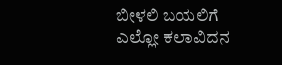ಬೀಳಲಿ ಬಯಲಿಗೆ
ಎಲ್ಲೋ ಕಲಾವಿದನ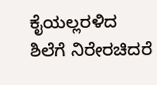ಕೈಯಲ್ಲರಳಿದ
ಶಿಲೆಗೆ ನಿರೇರಚಿದರೆ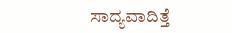ಸಾದ್ಯವಾದಿತ್ತೆ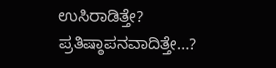ಉಸಿರಾಡಿತ್ತೇ?
ಪ್ರತಿಷ್ಠಾಪನವಾದಿತ್ತೇ…?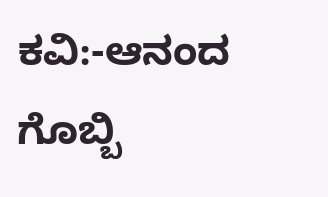ಕವಿ:-ಆನಂದ ಗೊಬ್ಬಿ